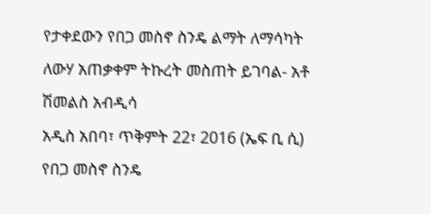የታቀደውን የበጋ መስኖ ስንዴ ልማት ለማሳካት ለውሃ አጠቃቀም ትኩረት መስጠት ይገባል- አቶ ሽመልስ አብዲሳ
አዲስ አበባ፣ ጥቅምት 22፣ 2016 (ኤፍ ቢ ሲ) የበጋ መስኖ ስንዴ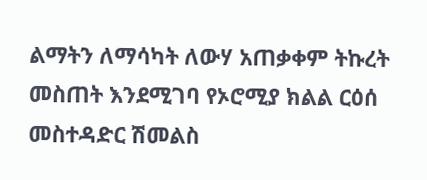ልማትን ለማሳካት ለውሃ አጠቃቀም ትኩረት መስጠት እንደሚገባ የኦሮሚያ ክልል ርዕሰ መስተዳድር ሽመልስ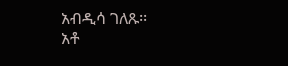አብዲሳ ገለጹ፡፡
አቶ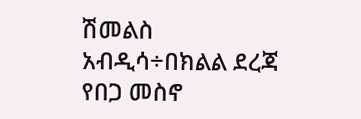ሽመልስ አብዲሳ÷በክልል ደረጃ የበጋ መስኖ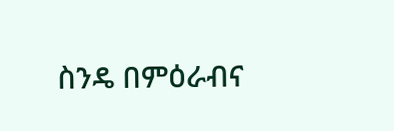ስንዴ በምዕራብና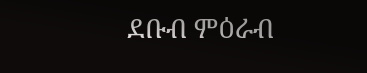ደቡብ ምዕራብ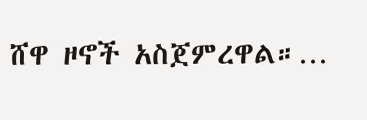ሸዋ ዞኖች አስጀምረዋል።…